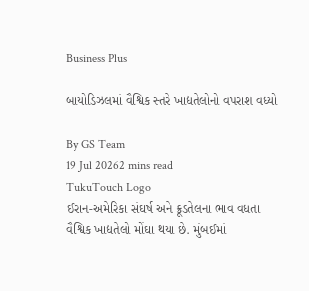Business Plus

બાયોડિઝલમાં વૈશ્વિક સ્તરે ખાદ્યતેલોનો વપરાશ વધ્યો

By GS Team
19 Jul 20262 mins read
TukuTouch Logo
ઈરાન-અમેરિકા સંઘર્ષ અને ક્રૂડતેલના ભાવ વધતા વૈશ્વિક ખાદ્યતેલો મોંઘા થયા છે. મુંબઈમાં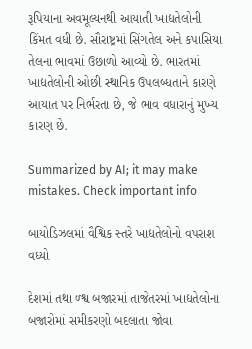રૂપિયાના અવમૂલ્યનથી આયાતી ખાદ્યતેલોની કિંમત વધી છે. સૌરાષ્ટ્રમાં સિંગતેલ અને કપાસિયા તેલના ભાવમાં ઉછાળો આવ્યો છે. ભારતમાં ખાદ્યતેલોની ઓછી સ્થાનિક ઉપલબ્ધતાને કારણે આયાત પર નિર્ભરતા છે, જે ભાવ વધારાનું મુખ્ય કારણ છે.

Summarized by AI; it may make mistakes. Check important info

બાયોડિઝલમાં વૈશ્વિક સ્તરે ખાદ્યતેલોનો વપરાશ  વધ્યો

દેશમાં તથા ળ્શ્વ બજારમાં તાજેતરમાં ખાદ્યતેલોના બજારોમાં સમીકરણો બદલાતા જોવા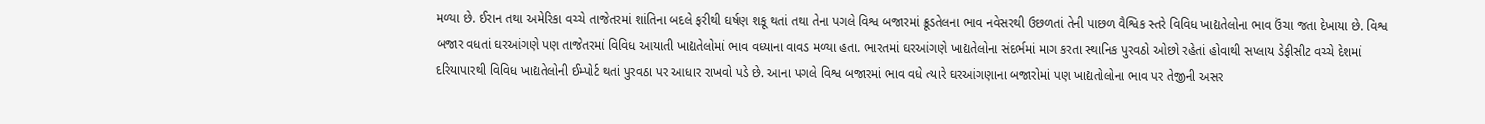મળ્યા છે. ઈરાન તથા અમેરિકા વચ્ચે તાજેતરમાં શાંતિના બદલે ફરીથી ઘર્ષણ શકૂ થતાં તથા તેના પગલે વિશ્વ બજારમાં ક્રૂડતેલના ભાવ નવેસરથી ઉછળતાં તેની પાછળ વૈશ્વિક સ્તરે વિવિધ ખાદ્યતેલોના ભાવ ઉંચા જતા દેખાયા છે. વિશ્વ બજાર વધતાં ઘરઆંગણે પણ તાજેતરમાં વિવિધ આયાતી ખાદ્યતેલોમાં ભાવ વધ્યાના વાવડ મળ્યા હતા. ભારતમાં ઘરઆંગણે ખાદ્યતેલોના સંદર્ભમાં માગ કરતા સ્થાનિક પુરવઠો ઓછો રહેતાં હોવાથી સપ્લાય ડેફીસીટ વચ્ચે દેશમાં દરિયાપારથી વિવિધ ખાદ્યતેલોની ઈમ્પોર્ટ થતાં પુરવઠા પર આધાર રાખવો પડે છે. આના પગલે વિશ્વ બજારમાં ભાવ વધે ત્યારે ઘરઆંગણાના બજારોમાં પણ ખાદ્યતોલોના ભાવ પર તેજીની અસર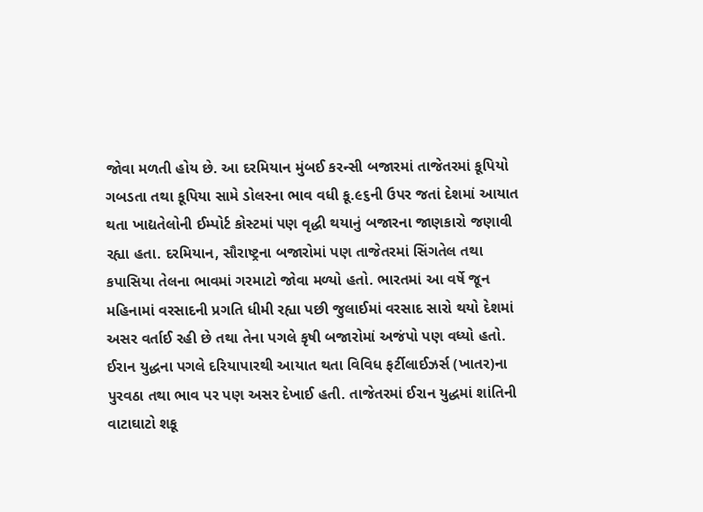જોવા મળતી હોય છે. આ દરમિયાન મુંબઈ કરન્સી બજારમાં તાજેતરમાં કૂપિયો ગબડતા તથા કૂપિયા સામે ડોલરના ભાવ વધી કૂ.૯૬ની ઉપર જતાં દેશમાં આયાત થતા ખાદ્યતેલોની ઈમ્પોર્ટ કોસ્ટમાં પણ વૃદ્ધી થયાનું બજારના જાણકારો જણાવી રહ્યા હતા. દરમિયાન, સૌરાષ્ટ્રના બજારોમાં પણ તાજેતરમાં સિંગતેલ તથા કપાસિયા તેલના ભાવમાં ગરમાટો જોવા મળ્યો હતો. ભારતમાં આ વર્ષે જૂન મહિનામાં વરસાદની પ્રગતિ ધીમી રહ્યા પછી જુલાઈમાં વરસાદ સારો થયો દેશમાં અસર વર્તાઈ રહી છે તથા તેના પગલે કૃષી બજારોમાં અજંપો પણ વધ્યો હતો. ઈરાન યુદ્ધના પગલે દરિયાપારથી આયાત થતા વિવિધ ફર્ટીલાઈઝર્સ (ખાતર)ના પુરવઠા તથા ભાવ પર પણ અસર દેખાઈ હતી. તાજેતરમાં ઈરાન યુદ્ધમાં શાંતિની વાટાઘાટો શકૂ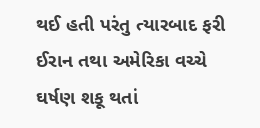થઈ હતી પરંતુ ત્યારબાદ ફરી ઈરાન તથા અમેરિકા વચ્ચે ઘર્ષણ શકૂ થતાં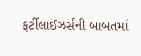ફર્ટીલાઈઝર્સની બાબતમાં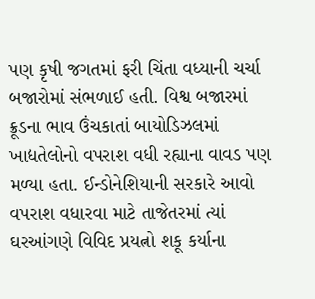પણ કૃષી જગતમાં ફરી ચિંતા વધ્યાની ચર્ચા બજારોમાં સંભળાઈ હતી. વિશ્વ બજારમાં ક્રૂડના ભાવ ઉંચકાતાં બાયોડિઝલમાં ખાદ્યતેલોનો વપરાશ વધી રહ્યાના વાવડ પણ મળ્યા હતા. ઈન્ડોનેશિયાની સરકારે આવો વપરાશ વધારવા માટે તાજેતરમાં ત્યાં ઘરઆંગણે વિવિદ પ્રયત્નો શકૂ કર્યાના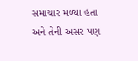સમાચાર મળ્યા હતા અને તેની અસર પણ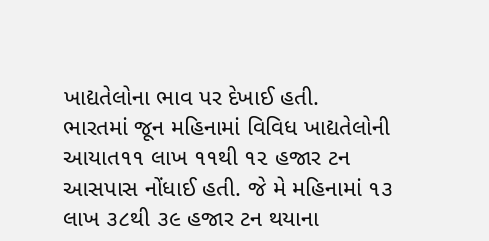ખાદ્યતેલોના ભાવ પર દેખાઈ હતી.
ભારતમાં જૂન મહિનામાં વિવિધ ખાદ્યતેલોની આયાત૧૧ લાખ ૧૧થી ૧૨ હજાર ટન આસપાસ નોંધાઈ હતી. જે મે મહિનામાં ૧૩ લાખ ૩૮થી ૩૯ હજાર ટન થયાના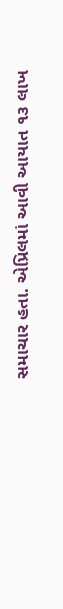સમાચાર હતા. એપ્રિલમાં આવી આયાત ૧૩ લાખ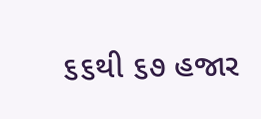૬૬થી ૬૭ હજાર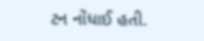ટન નોંધાઈ હતી.